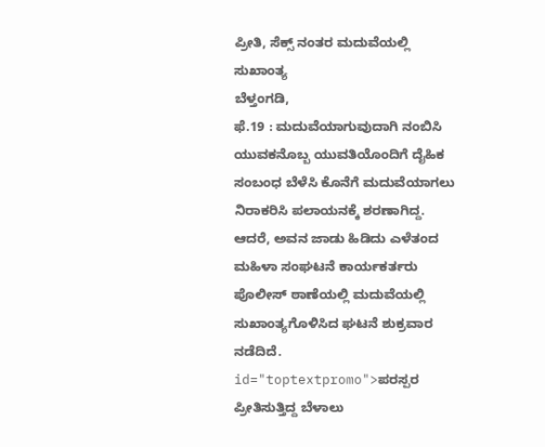ಪ್ರೀತಿ, ಸೆಕ್ಸ್ ನಂತರ ಮದುವೆಯಲ್ಲಿ ಸುಖಾಂತ್ಯ
ಬೆಳ್ತಂಗಡಿ,
ಫೆ.19 : ಮದುವೆಯಾಗುವುದಾಗಿ ನಂಬಿಸಿ ಯುವಕನೊಬ್ಬ ಯುವತಿಯೊಂದಿಗೆ ದೈಹಿಕ ಸಂಬಂಧ ಬೆಳೆಸಿ ಕೊನೆಗೆ ಮದುವೆಯಾಗಲು ನಿರಾಕರಿಸಿ ಪಲಾಯನಕ್ಕೆ ಶರಣಾಗಿದ್ದ. ಆದರೆ, ಅವನ ಜಾಡು ಹಿಡಿದು ಎಳೆತಂದ ಮಹಿಳಾ ಸಂಘಟನೆ ಕಾರ್ಯಕರ್ತರು ಪೊಲೀಸ್ ಠಾಣೆಯಲ್ಲಿ ಮದುವೆಯಲ್ಲಿ ಸುಖಾಂತ್ಯಗೊಳಿಸಿದ ಘಟನೆ ಶುಕ್ರವಾರ ನಡೆದಿದೆ. id="toptextpromo">ಪರಸ್ಪರ
ಪ್ರೀತಿಸುತ್ತಿದ್ದ ಬೆಳಾಲು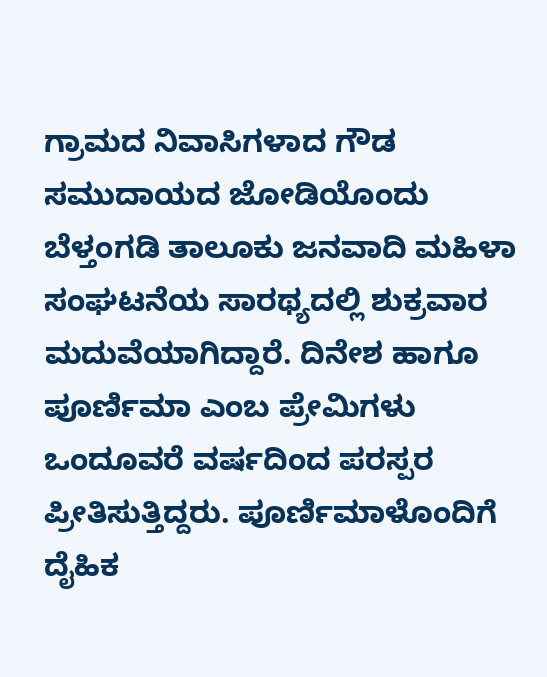ಗ್ರಾಮದ ನಿವಾಸಿಗಳಾದ ಗೌಡ ಸಮುದಾಯದ ಜೋಡಿಯೊಂದು ಬೆಳ್ತಂಗಡಿ ತಾಲೂಕು ಜನವಾದಿ ಮಹಿಳಾ ಸಂಘಟನೆಯ ಸಾರಥ್ಯದಲ್ಲಿ ಶುಕ್ರವಾರ ಮದುವೆಯಾಗಿದ್ದಾರೆ. ದಿನೇಶ ಹಾಗೂ ಪೂರ್ಣಿಮಾ ಎಂಬ ಪ್ರೇಮಿಗಳು ಒಂದೂವರೆ ವರ್ಷದಿಂದ ಪರಸ್ಪರ ಪ್ರೀತಿಸುತ್ತಿದ್ದರು. ಪೂರ್ಣಿಮಾಳೊಂದಿಗೆ ದೈಹಿಕ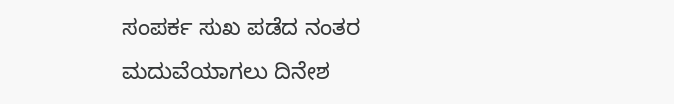ಸಂಪರ್ಕ ಸುಖ ಪಡೆದ ನಂತರ ಮದುವೆಯಾಗಲು ದಿನೇಶ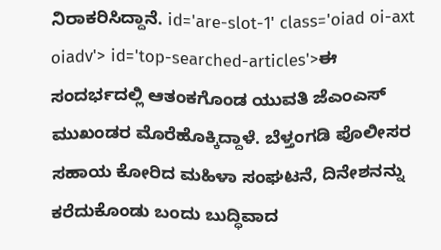ನಿರಾಕರಿಸಿದ್ದಾನೆ. id='are-slot-1' class='oiad oi-axt oiadv'> id='top-searched-articles'>ಈ
ಸಂದರ್ಭದಲ್ಲಿ ಆತಂಕಗೊಂಡ ಯುವತಿ ಜೆಎಂಎಸ್ ಮುಖಂಡರ ಮೊರೆಹೊಕ್ಕಿದ್ದಾಳೆ. ಬೆಳ್ತಂಗಡಿ ಪೊಲೀಸರ ಸಹಾಯ ಕೋರಿದ ಮಹಿಳಾ ಸಂಘಟನೆ, ದಿನೇಶನನ್ನು ಕರೆದುಕೊಂಡು ಬಂದು ಬುದ್ಧಿವಾದ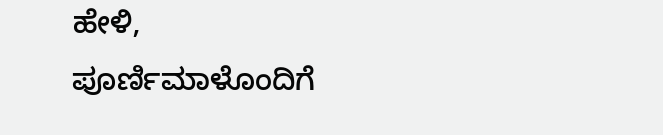ಹೇಳಿ, ಪೂರ್ಣಿಮಾಳೊಂದಿಗೆ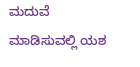ಮದುವೆ ಮಾಡಿಸುವಲ್ಲಿ ಯಶ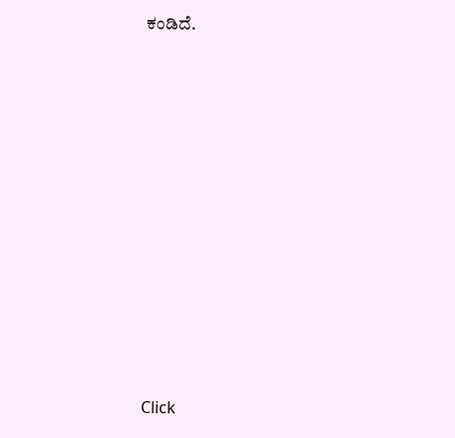ಕಂಡಿದೆ.











Click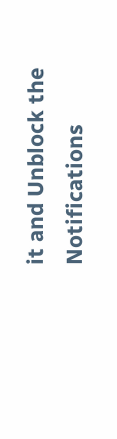it and Unblock the Notifications